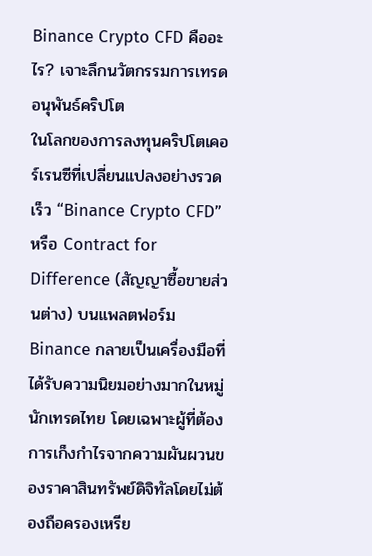Binance Crypto CFD คืออะไร? เจาะลึกนวัตกรรมการเทรดอนุพันธ์คริปโต
ในโลกของการลงทุนคริปโตเคอร์เรนซีที่เปลี่ยนแปลงอย่างรวดเร็ว “Binance Crypto CFD” หรือ Contract for Difference (สัญญาซื้อขายส่วนต่าง) บนแพลตฟอร์ม Binance กลายเป็นเครื่องมือที่ได้รับความนิยมอย่างมากในหมู่นักเทรดไทย โดยเฉพาะผู้ที่ต้องการเก็งกำไรจากความผันผวนของราคาสินทรัพย์ดิจิทัลโดยไม่ต้องถือครองเหรีย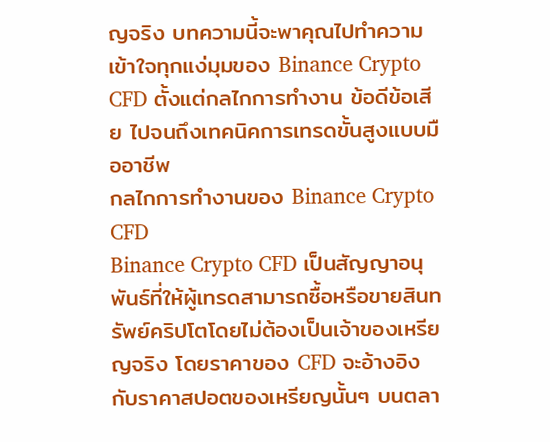ญจริง บทความนี้จะพาคุณไปทำความเข้าใจทุกแง่มุมของ Binance Crypto CFD ตั้งแต่กลไกการทำงาน ข้อดีข้อเสีย ไปจนถึงเทคนิคการเทรดขั้นสูงแบบมืออาชีพ
กลไกการทำงานของ Binance Crypto CFD
Binance Crypto CFD เป็นสัญญาอนุพันธ์ที่ให้ผู้เทรดสามารถซื้อหรือขายสินทรัพย์คริปโตโดยไม่ต้องเป็นเจ้าของเหรียญจริง โดยราคาของ CFD จะอ้างอิงกับราคาสปอตของเหรียญนั้นๆ บนตลา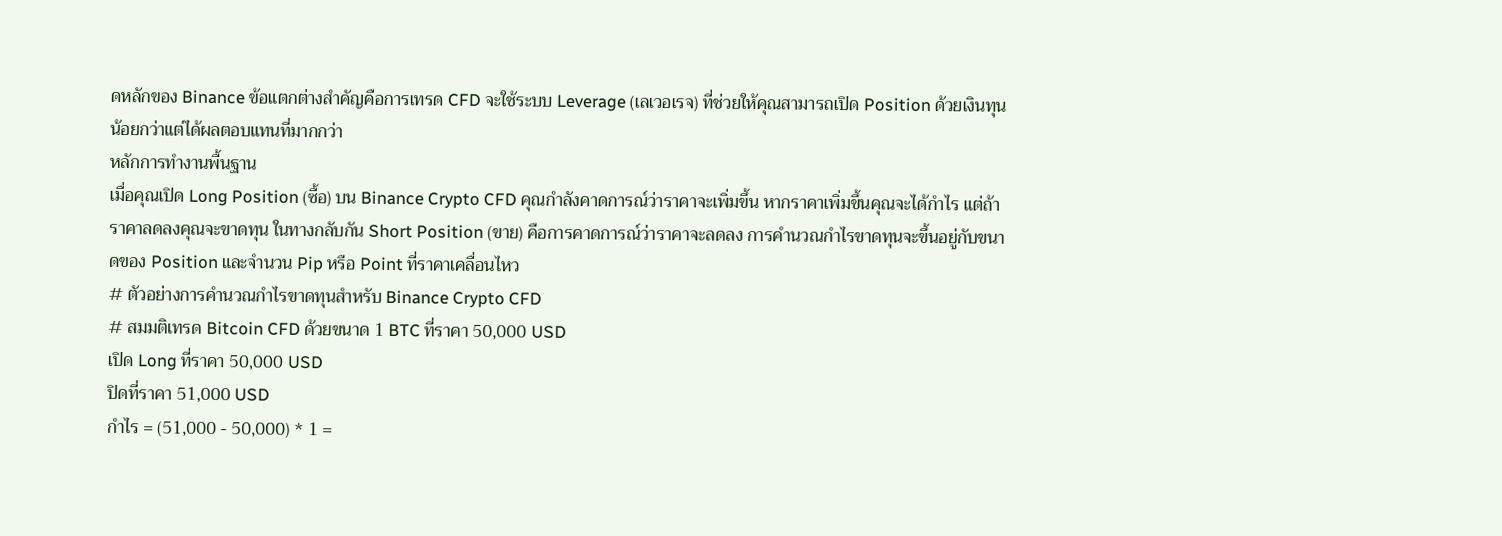ดหลักของ Binance ข้อแตกต่างสำคัญคือการเทรด CFD จะใช้ระบบ Leverage (เลเวอเรจ) ที่ช่วยให้คุณสามารถเปิด Position ด้วยเงินทุนน้อยกว่าแต่ได้ผลตอบแทนที่มากกว่า
หลักการทำงานพื้นฐาน
เมื่อคุณเปิด Long Position (ซื้อ) บน Binance Crypto CFD คุณกำลังคาดการณ์ว่าราคาจะเพิ่มขึ้น หากราคาเพิ่มขึ้นคุณจะได้กำไร แต่ถ้าราคาลดลงคุณจะขาดทุน ในทางกลับกัน Short Position (ขาย) คือการคาดการณ์ว่าราคาจะลดลง การคำนวณกำไรขาดทุนจะขึ้นอยู่กับขนาดของ Position และจำนวน Pip หรือ Point ที่ราคาเคลื่อนไหว
# ตัวอย่างการคำนวณกำไรขาดทุนสำหรับ Binance Crypto CFD
# สมมติเทรด Bitcoin CFD ด้วยขนาด 1 BTC ที่ราคา 50,000 USD
เปิด Long ที่ราคา 50,000 USD
ปิดที่ราคา 51,000 USD
กำไร = (51,000 - 50,000) * 1 =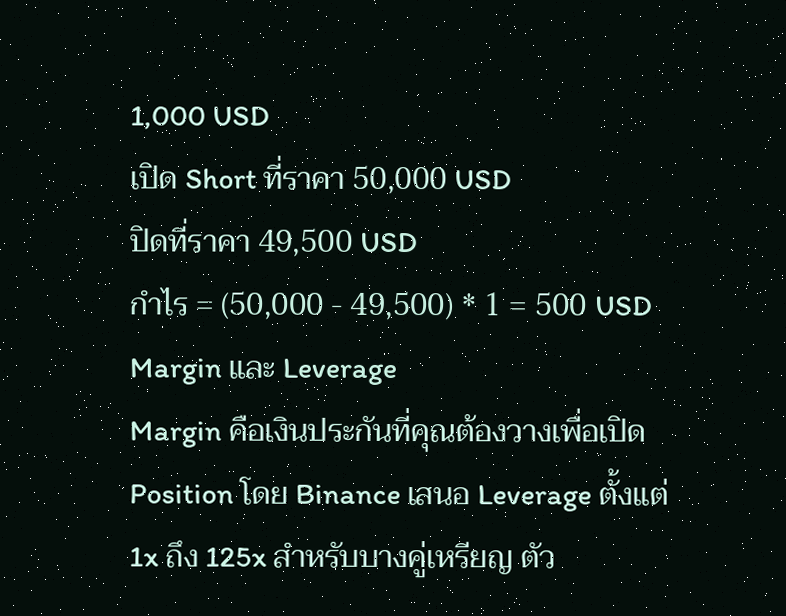1,000 USD
เปิด Short ที่ราคา 50,000 USD
ปิดที่ราคา 49,500 USD
กำไร = (50,000 - 49,500) * 1 = 500 USD
Margin และ Leverage
Margin คือเงินประกันที่คุณต้องวางเพื่อเปิด Position โดย Binance เสนอ Leverage ตั้งแต่ 1x ถึง 125x สำหรับบางคู่เหรียญ ตัว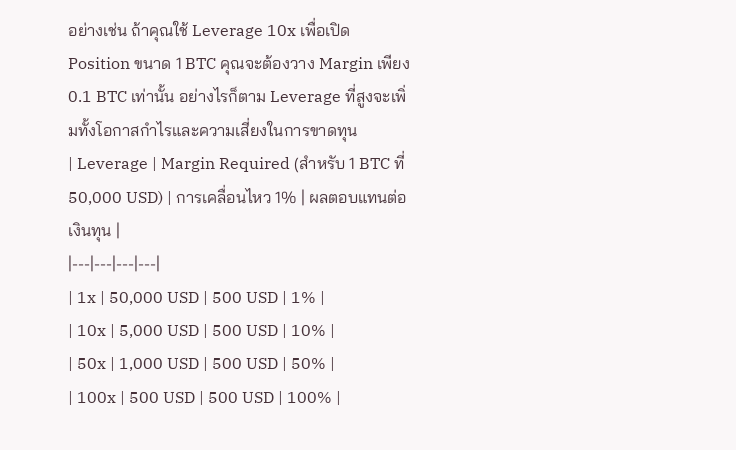อย่างเช่น ถ้าคุณใช้ Leverage 10x เพื่อเปิด Position ขนาด 1 BTC คุณจะต้องวาง Margin เพียง 0.1 BTC เท่านั้น อย่างไรก็ตาม Leverage ที่สูงจะเพิ่มทั้งโอกาสกำไรและความเสี่ยงในการขาดทุน
| Leverage | Margin Required (สำหรับ 1 BTC ที่ 50,000 USD) | การเคลื่อนไหว 1% | ผลตอบแทนต่อเงินทุน |
|---|---|---|---|
| 1x | 50,000 USD | 500 USD | 1% |
| 10x | 5,000 USD | 500 USD | 10% |
| 50x | 1,000 USD | 500 USD | 50% |
| 100x | 500 USD | 500 USD | 100% |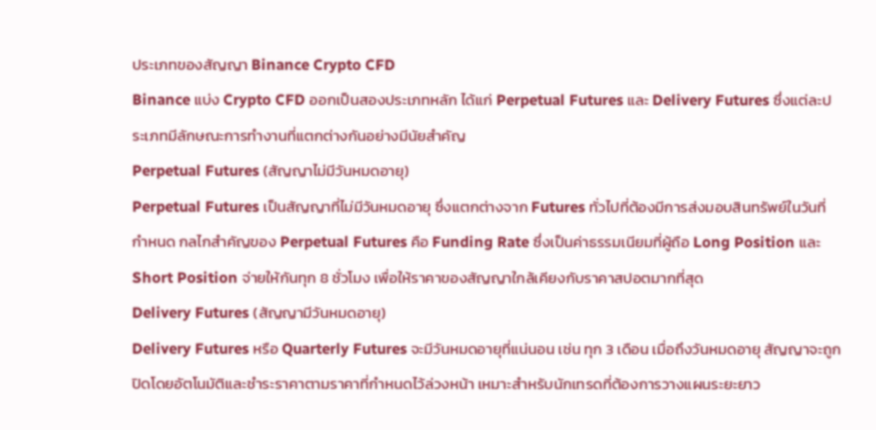ประเภทของสัญญา Binance Crypto CFD
Binance แบ่ง Crypto CFD ออกเป็นสองประเภทหลัก ได้แก่ Perpetual Futures และ Delivery Futures ซึ่งแต่ละประเภทมีลักษณะการทำงานที่แตกต่างกันอย่างมีนัยสำคัญ
Perpetual Futures (สัญญาไม่มีวันหมดอายุ)
Perpetual Futures เป็นสัญญาที่ไม่มีวันหมดอายุ ซึ่งแตกต่างจาก Futures ทั่วไปที่ต้องมีการส่งมอบสินทรัพย์ในวันที่กำหนด กลไกสำคัญของ Perpetual Futures คือ Funding Rate ซึ่งเป็นค่าธรรมเนียมที่ผู้ถือ Long Position และ Short Position จ่ายให้กันทุก 8 ชั่วโมง เพื่อให้ราคาของสัญญาใกล้เคียงกับราคาสปอตมากที่สุด
Delivery Futures (สัญญามีวันหมดอายุ)
Delivery Futures หรือ Quarterly Futures จะมีวันหมดอายุที่แน่นอน เช่น ทุก 3 เดือน เมื่อถึงวันหมดอายุ สัญญาจะถูกปิดโดยอัตโนมัติและชำระราคาตามราคาที่กำหนดไว้ล่วงหน้า เหมาะสำหรับนักเทรดที่ต้องการวางแผนระยะยาว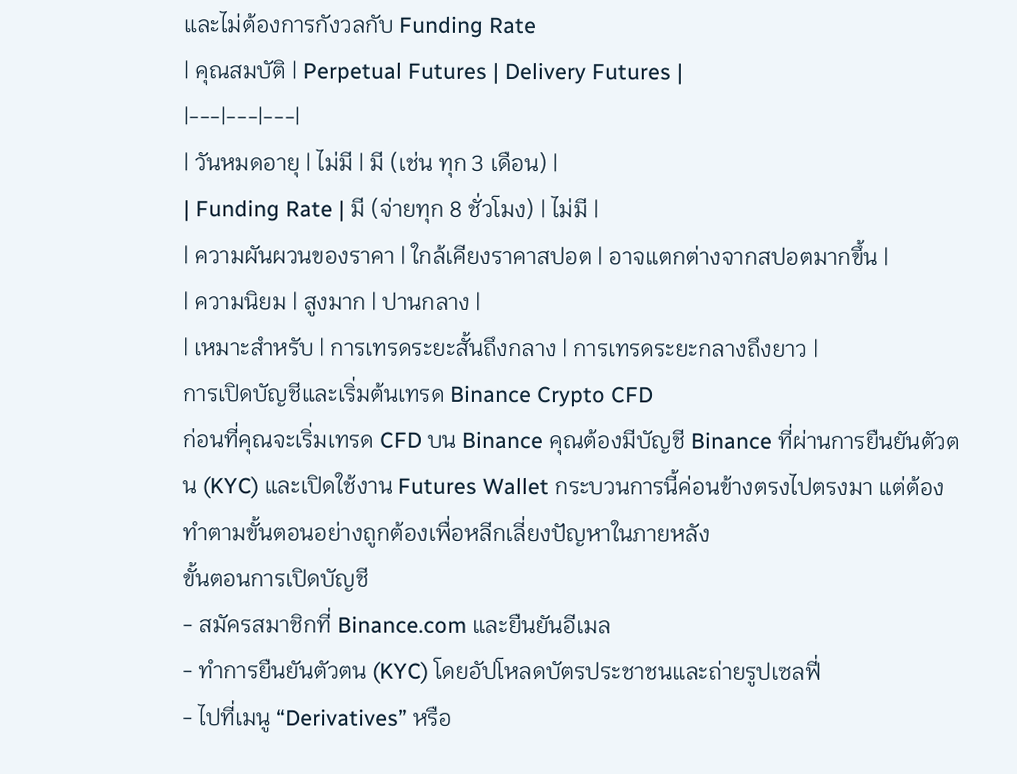และไม่ต้องการกังวลกับ Funding Rate
| คุณสมบัติ | Perpetual Futures | Delivery Futures |
|---|---|---|
| วันหมดอายุ | ไม่มี | มี (เช่น ทุก 3 เดือน) |
| Funding Rate | มี (จ่ายทุก 8 ชั่วโมง) | ไม่มี |
| ความผันผวนของราคา | ใกล้เคียงราคาสปอต | อาจแตกต่างจากสปอตมากขึ้น |
| ความนิยม | สูงมาก | ปานกลาง |
| เหมาะสำหรับ | การเทรดระยะสั้นถึงกลาง | การเทรดระยะกลางถึงยาว |
การเปิดบัญชีและเริ่มต้นเทรด Binance Crypto CFD
ก่อนที่คุณจะเริ่มเทรด CFD บน Binance คุณต้องมีบัญชี Binance ที่ผ่านการยืนยันตัวตน (KYC) และเปิดใช้งาน Futures Wallet กระบวนการนี้ค่อนข้างตรงไปตรงมา แต่ต้องทำตามขั้นตอนอย่างถูกต้องเพื่อหลีกเลี่ยงปัญหาในภายหลัง
ขั้นตอนการเปิดบัญชี
- สมัครสมาชิกที่ Binance.com และยืนยันอีเมล
- ทำการยืนยันตัวตน (KYC) โดยอัปโหลดบัตรประชาชนและถ่ายรูปเซลฟี่
- ไปที่เมนู “Derivatives” หรือ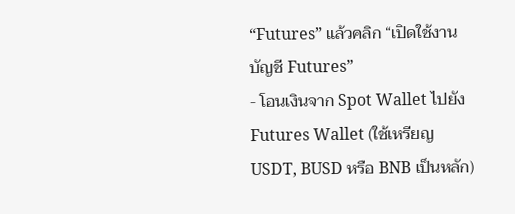“Futures” แล้วคลิก “เปิดใช้งานบัญชี Futures”
- โอนเงินจาก Spot Wallet ไปยัง Futures Wallet (ใช้เหรียญ USDT, BUSD หรือ BNB เป็นหลัก)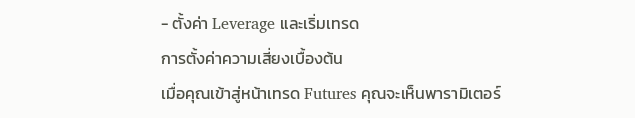- ตั้งค่า Leverage และเริ่มเทรด
การตั้งค่าความเสี่ยงเบื้องต้น
เมื่อคุณเข้าสู่หน้าเทรด Futures คุณจะเห็นพารามิเตอร์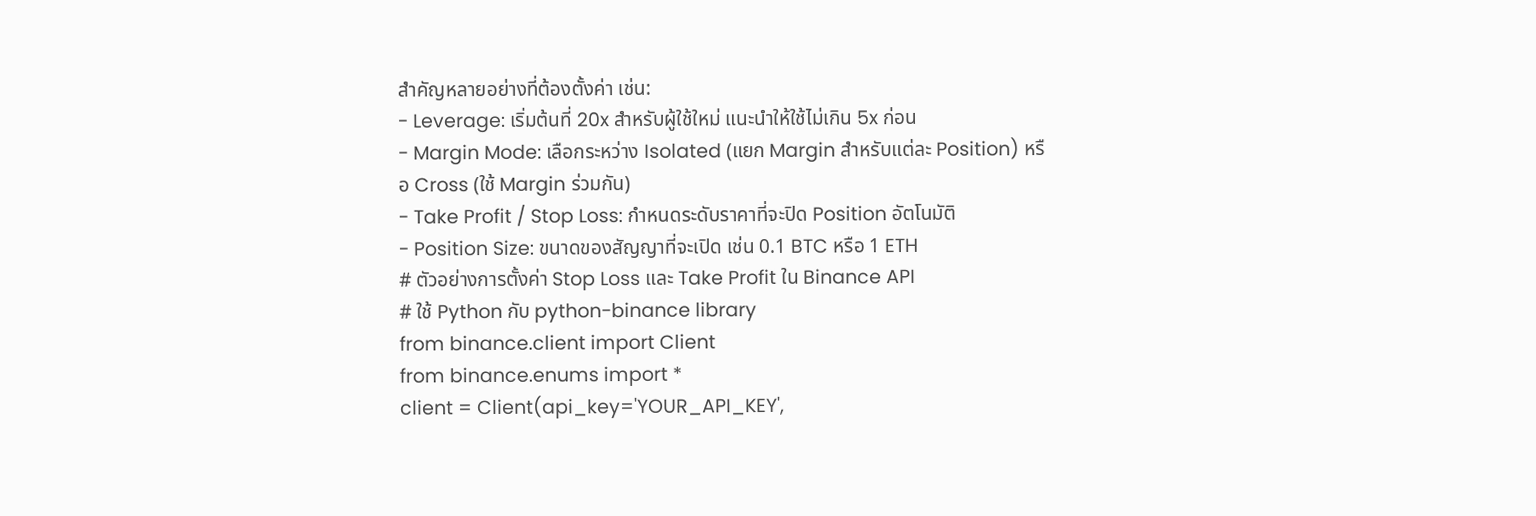สำคัญหลายอย่างที่ต้องตั้งค่า เช่น:
- Leverage: เริ่มต้นที่ 20x สำหรับผู้ใช้ใหม่ แนะนำให้ใช้ไม่เกิน 5x ก่อน
- Margin Mode: เลือกระหว่าง Isolated (แยก Margin สำหรับแต่ละ Position) หรือ Cross (ใช้ Margin ร่วมกัน)
- Take Profit / Stop Loss: กำหนดระดับราคาที่จะปิด Position อัตโนมัติ
- Position Size: ขนาดของสัญญาที่จะเปิด เช่น 0.1 BTC หรือ 1 ETH
# ตัวอย่างการตั้งค่า Stop Loss และ Take Profit ใน Binance API
# ใช้ Python กับ python-binance library
from binance.client import Client
from binance.enums import *
client = Client(api_key='YOUR_API_KEY',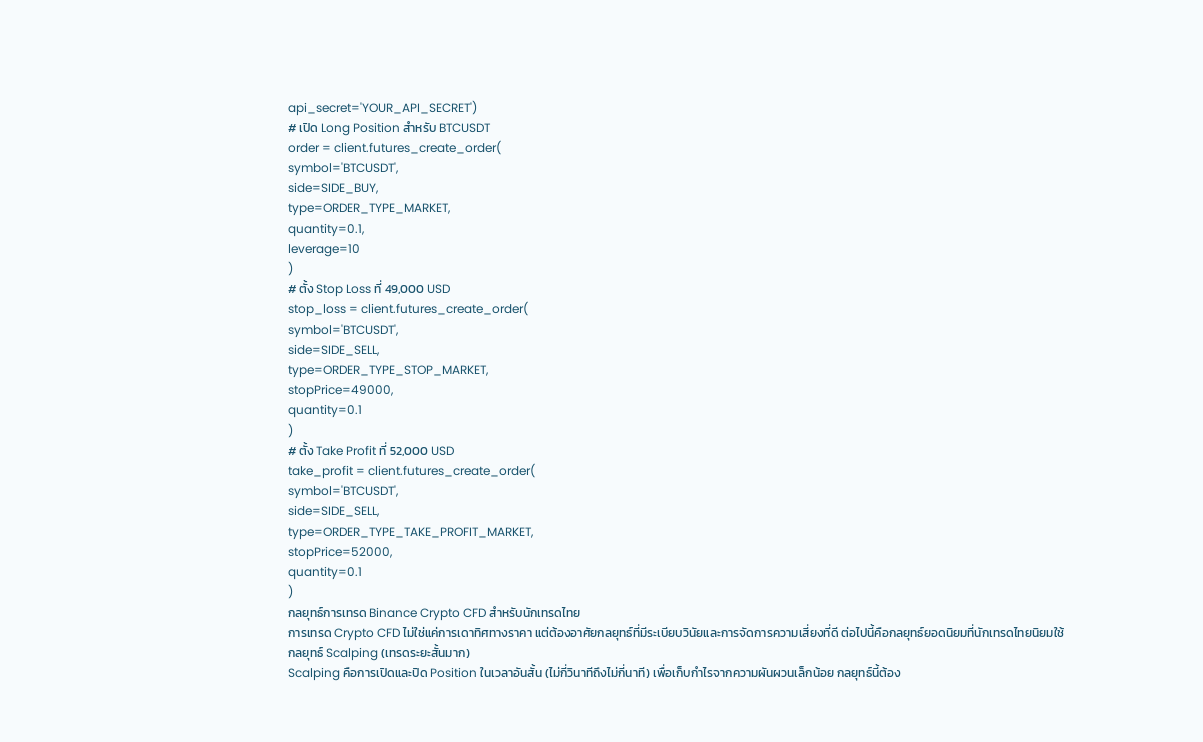api_secret='YOUR_API_SECRET')
# เปิด Long Position สำหรับ BTCUSDT
order = client.futures_create_order(
symbol='BTCUSDT',
side=SIDE_BUY,
type=ORDER_TYPE_MARKET,
quantity=0.1,
leverage=10
)
# ตั้ง Stop Loss ที่ 49,000 USD
stop_loss = client.futures_create_order(
symbol='BTCUSDT',
side=SIDE_SELL,
type=ORDER_TYPE_STOP_MARKET,
stopPrice=49000,
quantity=0.1
)
# ตั้ง Take Profit ที่ 52,000 USD
take_profit = client.futures_create_order(
symbol='BTCUSDT',
side=SIDE_SELL,
type=ORDER_TYPE_TAKE_PROFIT_MARKET,
stopPrice=52000,
quantity=0.1
)
กลยุทธ์การเทรด Binance Crypto CFD สำหรับนักเทรดไทย
การเทรด Crypto CFD ไม่ใช่แค่การเดาทิศทางราคา แต่ต้องอาศัยกลยุทธ์ที่มีระเบียบวินัยและการจัดการความเสี่ยงที่ดี ต่อไปนี้คือกลยุทธ์ยอดนิยมที่นักเทรดไทยนิยมใช้
กลยุทธ์ Scalping (เทรดระยะสั้นมาก)
Scalping คือการเปิดและปิด Position ในเวลาอันสั้น (ไม่กี่วินาทีถึงไม่กี่นาที) เพื่อเก็บกำไรจากความผันผวนเล็กน้อย กลยุทธ์นี้ต้อง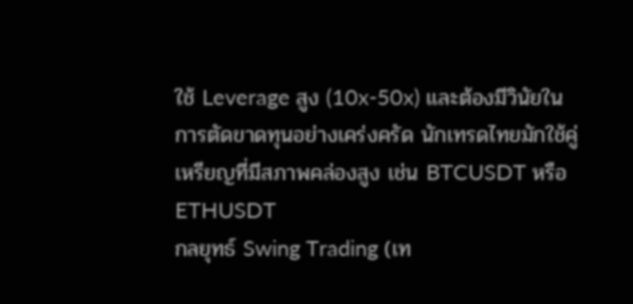ใช้ Leverage สูง (10x-50x) และต้องมีวินัยในการตัดขาดทุนอย่างเคร่งครัด นักเทรดไทยมักใช้คู่เหรียญที่มีสภาพคล่องสูง เช่น BTCUSDT หรือ ETHUSDT
กลยุทธ์ Swing Trading (เท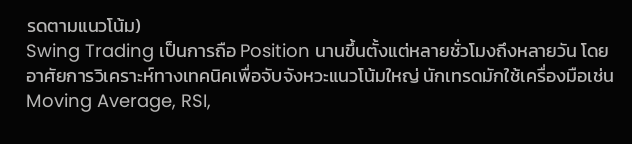รดตามแนวโน้ม)
Swing Trading เป็นการถือ Position นานขึ้นตั้งแต่หลายชั่วโมงถึงหลายวัน โดยอาศัยการวิเคราะห์ทางเทคนิคเพื่อจับจังหวะแนวโน้มใหญ่ นักเทรดมักใช้เครื่องมือเช่น Moving Average, RSI,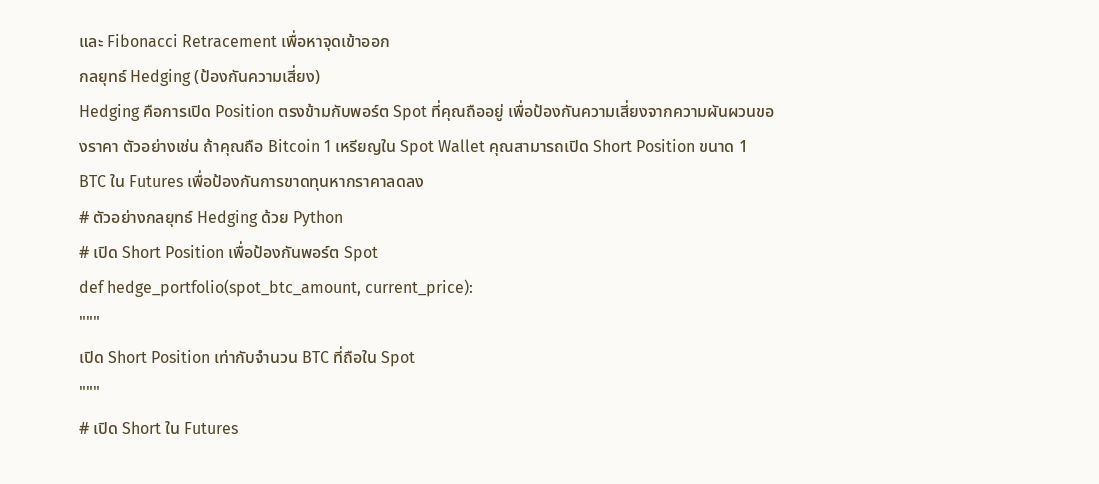และ Fibonacci Retracement เพื่อหาจุดเข้าออก
กลยุทธ์ Hedging (ป้องกันความเสี่ยง)
Hedging คือการเปิด Position ตรงข้ามกับพอร์ต Spot ที่คุณถืออยู่ เพื่อป้องกันความเสี่ยงจากความผันผวนของราคา ตัวอย่างเช่น ถ้าคุณถือ Bitcoin 1 เหรียญใน Spot Wallet คุณสามารถเปิด Short Position ขนาด 1 BTC ใน Futures เพื่อป้องกันการขาดทุนหากราคาลดลง
# ตัวอย่างกลยุทธ์ Hedging ด้วย Python
# เปิด Short Position เพื่อป้องกันพอร์ต Spot
def hedge_portfolio(spot_btc_amount, current_price):
"""
เปิด Short Position เท่ากับจำนวน BTC ที่ถือใน Spot
"""
# เปิด Short ใน Futures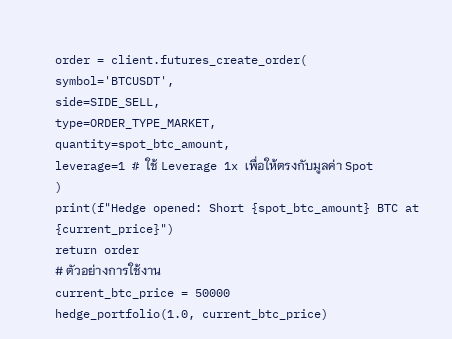order = client.futures_create_order(
symbol='BTCUSDT',
side=SIDE_SELL,
type=ORDER_TYPE_MARKET,
quantity=spot_btc_amount,
leverage=1 # ใช้ Leverage 1x เพื่อให้ตรงกับมูลค่า Spot
)
print(f"Hedge opened: Short {spot_btc_amount} BTC at {current_price}")
return order
# ตัวอย่างการใช้งาน
current_btc_price = 50000
hedge_portfolio(1.0, current_btc_price)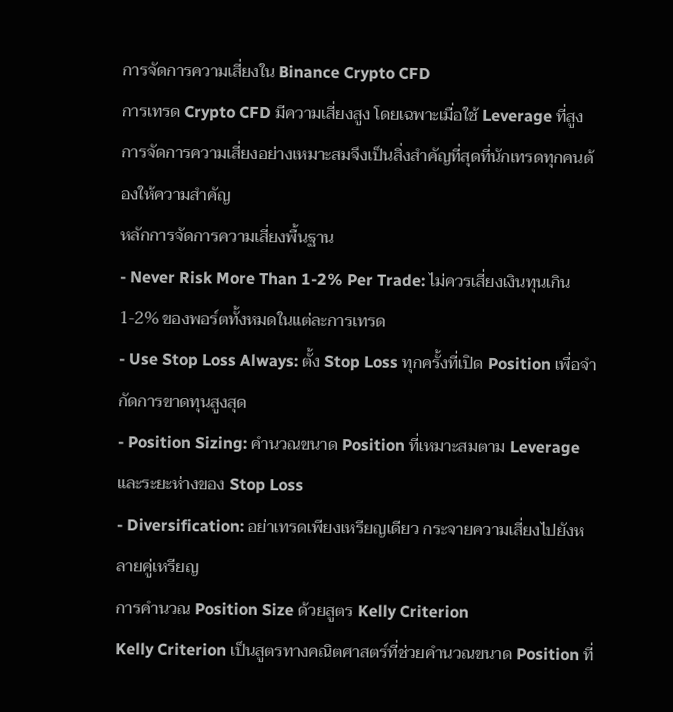การจัดการความเสี่ยงใน Binance Crypto CFD
การเทรด Crypto CFD มีความเสี่ยงสูง โดยเฉพาะเมื่อใช้ Leverage ที่สูง การจัดการความเสี่ยงอย่างเหมาะสมจึงเป็นสิ่งสำคัญที่สุดที่นักเทรดทุกคนต้องให้ความสำคัญ
หลักการจัดการความเสี่ยงพื้นฐาน
- Never Risk More Than 1-2% Per Trade: ไม่ควรเสี่ยงเงินทุนเกิน 1-2% ของพอร์ตทั้งหมดในแต่ละการเทรด
- Use Stop Loss Always: ตั้ง Stop Loss ทุกครั้งที่เปิด Position เพื่อจำกัดการขาดทุนสูงสุด
- Position Sizing: คำนวณขนาด Position ที่เหมาะสมตาม Leverage และระยะห่างของ Stop Loss
- Diversification: อย่าเทรดเพียงเหรียญเดียว กระจายความเสี่ยงไปยังหลายคู่เหรียญ
การคำนวณ Position Size ด้วยสูตร Kelly Criterion
Kelly Criterion เป็นสูตรทางคณิตศาสตร์ที่ช่วยคำนวณขนาด Position ที่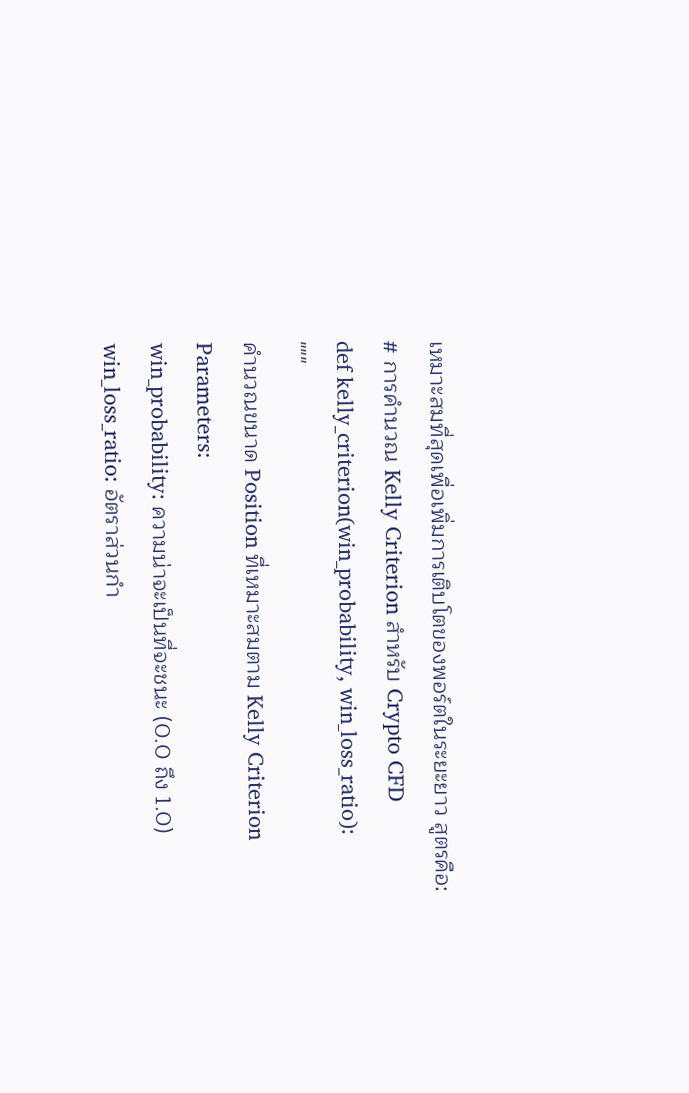เหมาะสมที่สุดเพื่อเพิ่มการเติบโตของพอร์ตในระยะยาว สูตรคือ:
# การคำนวณ Kelly Criterion สำหรับ Crypto CFD
def kelly_criterion(win_probability, win_loss_ratio):
"""
คำนวณขนาด Position ที่เหมาะสมตาม Kelly Criterion
Parameters:
win_probability: ความน่าจะเป็นที่จะชนะ (0.0 ถึง 1.0)
win_loss_ratio: อัตราส่วนกำ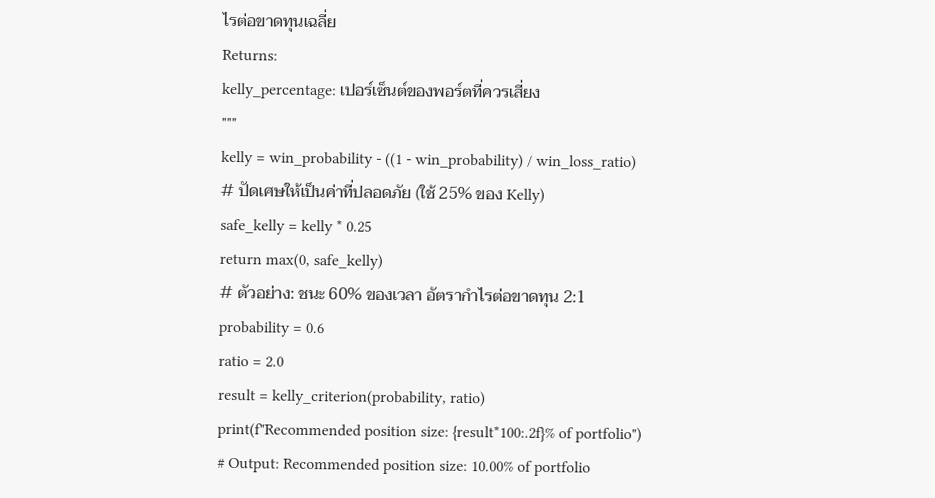ไรต่อขาดทุนเฉลี่ย
Returns:
kelly_percentage: เปอร์เซ็นต์ของพอร์ตที่ควรเสี่ยง
"""
kelly = win_probability - ((1 - win_probability) / win_loss_ratio)
# ปัดเศษให้เป็นค่าที่ปลอดภัย (ใช้ 25% ของ Kelly)
safe_kelly = kelly * 0.25
return max(0, safe_kelly)
# ตัวอย่าง: ชนะ 60% ของเวลา อัตรากำไรต่อขาดทุน 2:1
probability = 0.6
ratio = 2.0
result = kelly_criterion(probability, ratio)
print(f"Recommended position size: {result*100:.2f}% of portfolio")
# Output: Recommended position size: 10.00% of portfolio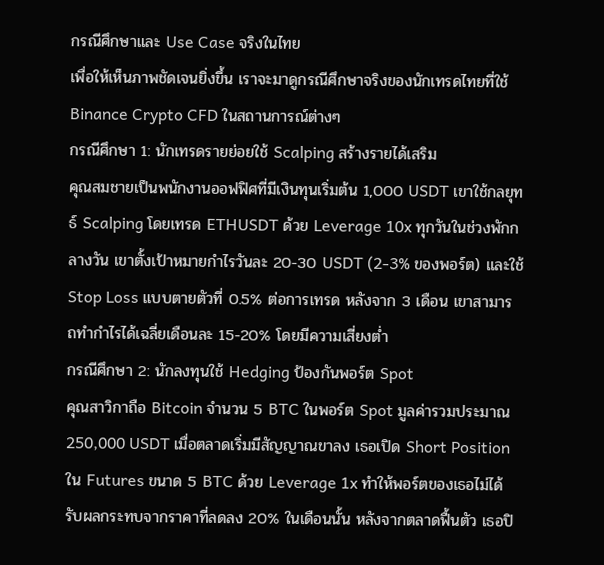กรณีศึกษาและ Use Case จริงในไทย
เพื่อให้เห็นภาพชัดเจนยิ่งขึ้น เราจะมาดูกรณีศึกษาจริงของนักเทรดไทยที่ใช้ Binance Crypto CFD ในสถานการณ์ต่างๆ
กรณีศึกษา 1: นักเทรดรายย่อยใช้ Scalping สร้างรายได้เสริม
คุณสมชายเป็นพนักงานออฟฟิศที่มีเงินทุนเริ่มต้น 1,000 USDT เขาใช้กลยุทธ์ Scalping โดยเทรด ETHUSDT ด้วย Leverage 10x ทุกวันในช่วงพักกลางวัน เขาตั้งเป้าหมายกำไรวันละ 20-30 USDT (2-3% ของพอร์ต) และใช้ Stop Loss แบบตายตัวที่ 0.5% ต่อการเทรด หลังจาก 3 เดือน เขาสามารถทำกำไรได้เฉลี่ยเดือนละ 15-20% โดยมีความเสี่ยงต่ำ
กรณีศึกษา 2: นักลงทุนใช้ Hedging ป้องกันพอร์ต Spot
คุณสาวิกาถือ Bitcoin จำนวน 5 BTC ในพอร์ต Spot มูลค่ารวมประมาณ 250,000 USDT เมื่อตลาดเริ่มมีสัญญาณขาลง เธอเปิด Short Position ใน Futures ขนาด 5 BTC ด้วย Leverage 1x ทำให้พอร์ตของเธอไม่ได้รับผลกระทบจากราคาที่ลดลง 20% ในเดือนนั้น หลังจากตลาดฟื้นตัว เธอปิ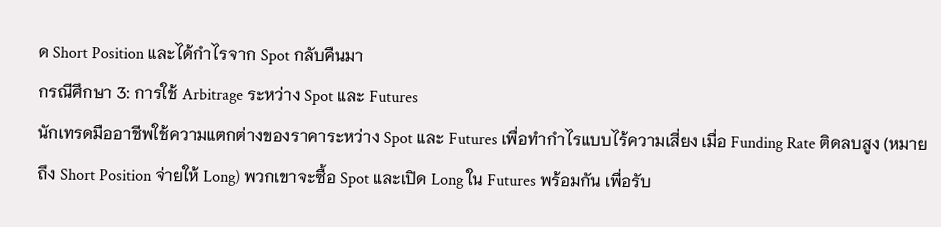ด Short Position และได้กำไรจาก Spot กลับคืนมา
กรณีศึกษา 3: การใช้ Arbitrage ระหว่าง Spot และ Futures
นักเทรดมืออาชีพใช้ความแตกต่างของราคาระหว่าง Spot และ Futures เพื่อทำกำไรแบบไร้ความเสี่ยง เมื่อ Funding Rate ติดลบสูง (หมายถึง Short Position จ่ายให้ Long) พวกเขาจะซื้อ Spot และเปิด Long ใน Futures พร้อมกัน เพื่อรับ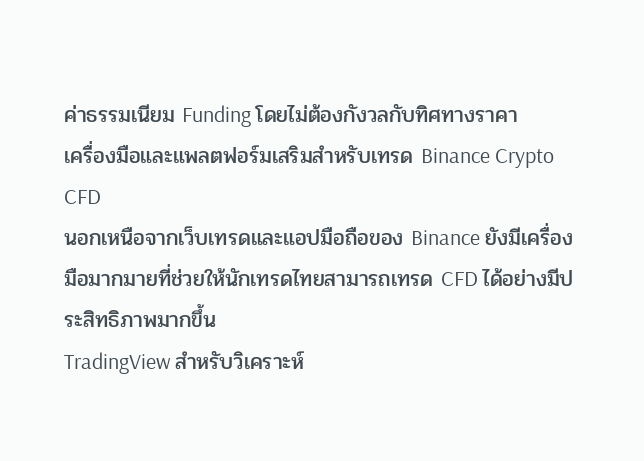ค่าธรรมเนียม Funding โดยไม่ต้องกังวลกับทิศทางราคา
เครื่องมือและแพลตฟอร์มเสริมสำหรับเทรด Binance Crypto CFD
นอกเหนือจากเว็บเทรดและแอปมือถือของ Binance ยังมีเครื่องมือมากมายที่ช่วยให้นักเทรดไทยสามารถเทรด CFD ได้อย่างมีประสิทธิภาพมากขึ้น
TradingView สำหรับวิเคราะห์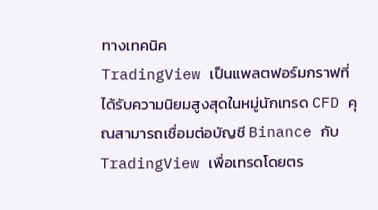ทางเทคนิค
TradingView เป็นแพลตฟอร์มกราฟที่ได้รับความนิยมสูงสุดในหมู่นักเทรด CFD คุณสามารถเชื่อมต่อบัญชี Binance กับ TradingView เพื่อเทรดโดยตร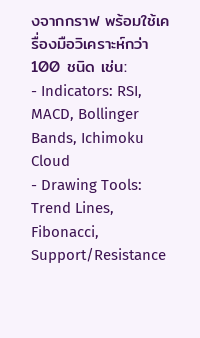งจากกราฟ พร้อมใช้เครื่องมือวิเคราะห์กว่า 100 ชนิด เช่น:
- Indicators: RSI, MACD, Bollinger Bands, Ichimoku Cloud
- Drawing Tools: Trend Lines, Fibonacci, Support/Resistance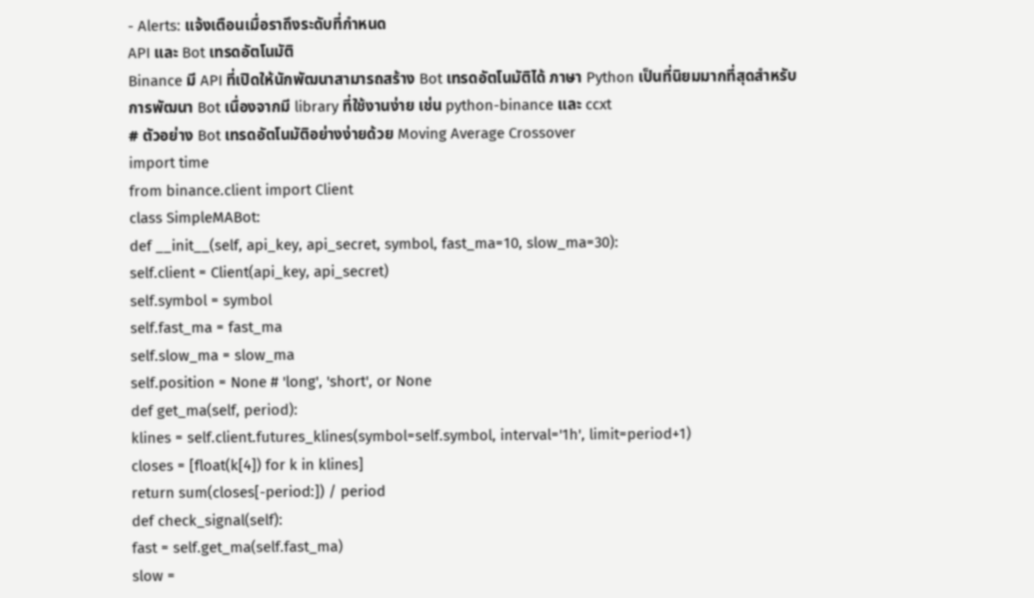- Alerts: แจ้งเตือนเมื่อราถึงระดับที่กำหนด
API และ Bot เทรดอัตโนมัติ
Binance มี API ที่เปิดให้นักพัฒนาสามารถสร้าง Bot เทรดอัตโนมัติได้ ภาษา Python เป็นที่นิยมมากที่สุดสำหรับการพัฒนา Bot เนื่องจากมี library ที่ใช้งานง่าย เช่น python-binance และ ccxt
# ตัวอย่าง Bot เทรดอัตโนมัติอย่างง่ายด้วย Moving Average Crossover
import time
from binance.client import Client
class SimpleMABot:
def __init__(self, api_key, api_secret, symbol, fast_ma=10, slow_ma=30):
self.client = Client(api_key, api_secret)
self.symbol = symbol
self.fast_ma = fast_ma
self.slow_ma = slow_ma
self.position = None # 'long', 'short', or None
def get_ma(self, period):
klines = self.client.futures_klines(symbol=self.symbol, interval='1h', limit=period+1)
closes = [float(k[4]) for k in klines]
return sum(closes[-period:]) / period
def check_signal(self):
fast = self.get_ma(self.fast_ma)
slow =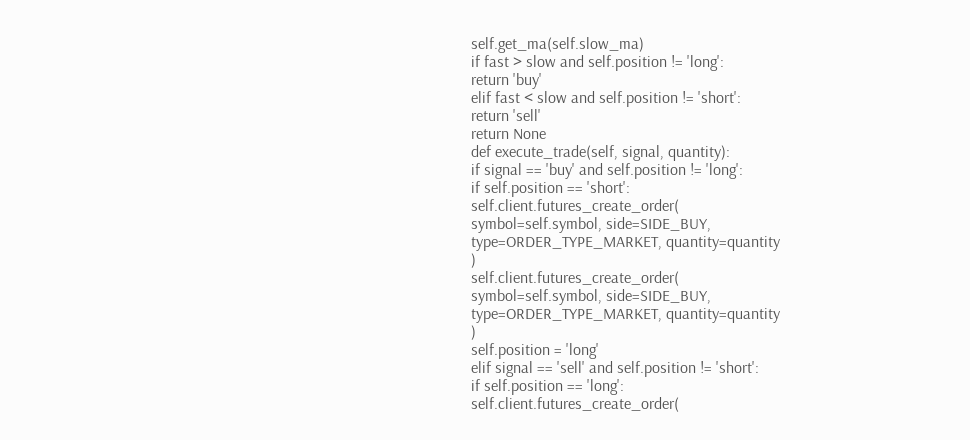self.get_ma(self.slow_ma)
if fast > slow and self.position != 'long':
return 'buy'
elif fast < slow and self.position != 'short':
return 'sell'
return None
def execute_trade(self, signal, quantity):
if signal == 'buy' and self.position != 'long':
if self.position == 'short':
self.client.futures_create_order(
symbol=self.symbol, side=SIDE_BUY,
type=ORDER_TYPE_MARKET, quantity=quantity
)
self.client.futures_create_order(
symbol=self.symbol, side=SIDE_BUY,
type=ORDER_TYPE_MARKET, quantity=quantity
)
self.position = 'long'
elif signal == 'sell' and self.position != 'short':
if self.position == 'long':
self.client.futures_create_order(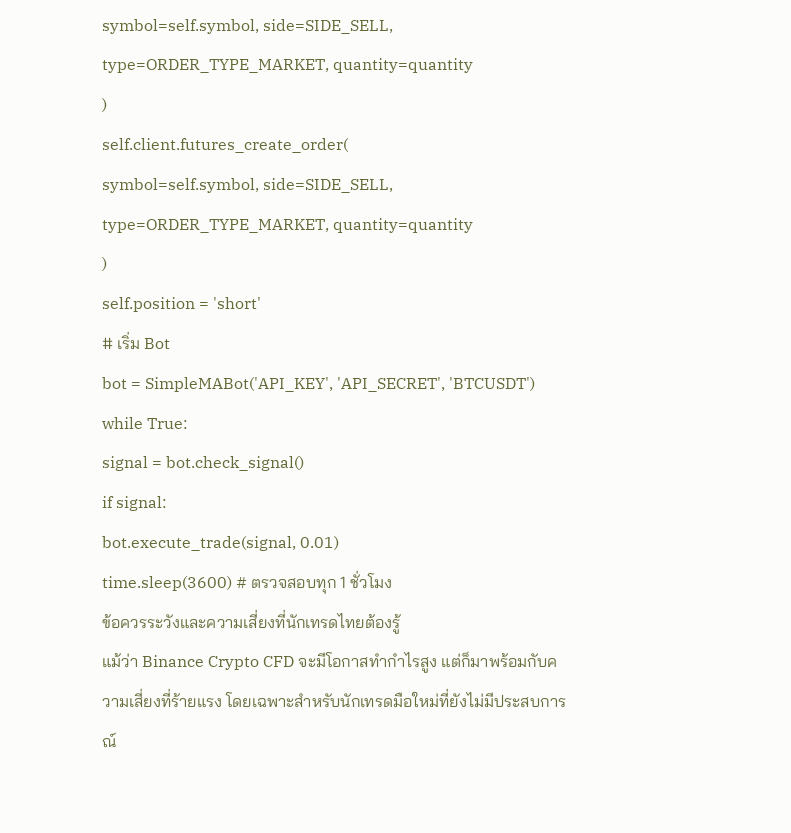symbol=self.symbol, side=SIDE_SELL,
type=ORDER_TYPE_MARKET, quantity=quantity
)
self.client.futures_create_order(
symbol=self.symbol, side=SIDE_SELL,
type=ORDER_TYPE_MARKET, quantity=quantity
)
self.position = 'short'
# เริ่ม Bot
bot = SimpleMABot('API_KEY', 'API_SECRET', 'BTCUSDT')
while True:
signal = bot.check_signal()
if signal:
bot.execute_trade(signal, 0.01)
time.sleep(3600) # ตรวจสอบทุก 1 ชั่วโมง
ข้อควรระวังและความเสี่ยงที่นักเทรดไทยต้องรู้
แม้ว่า Binance Crypto CFD จะมีโอกาสทำกำไรสูง แต่ก็มาพร้อมกับความเสี่ยงที่ร้ายแรง โดยเฉพาะสำหรับนักเทรดมือใหม่ที่ยังไม่มีประสบการณ์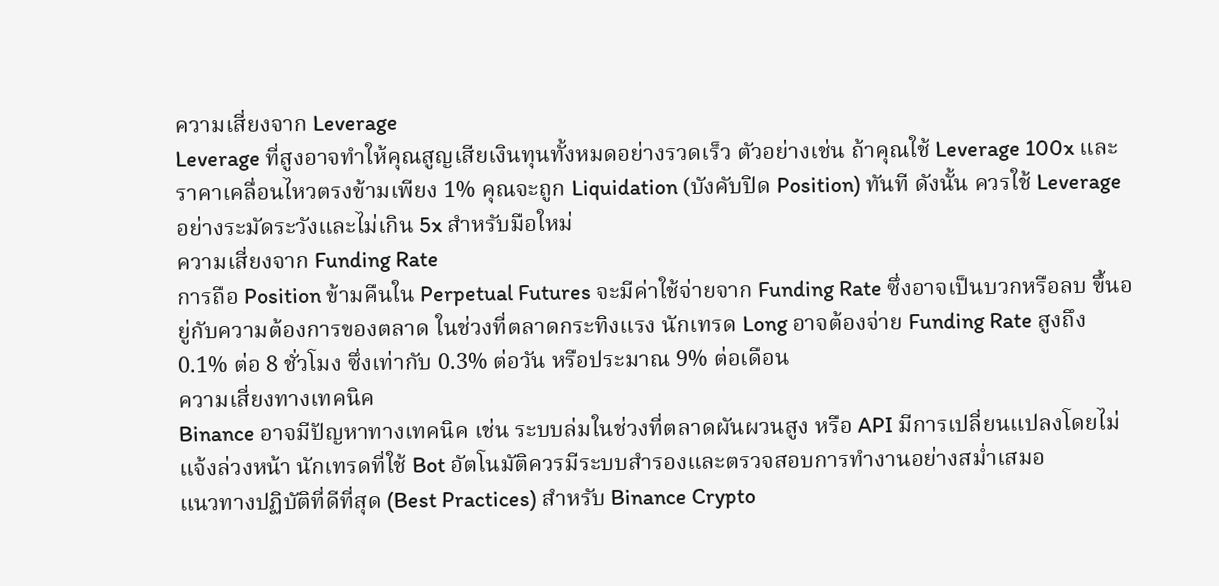ความเสี่ยงจาก Leverage
Leverage ที่สูงอาจทำให้คุณสูญเสียเงินทุนทั้งหมดอย่างรวดเร็ว ตัวอย่างเช่น ถ้าคุณใช้ Leverage 100x และราคาเคลื่อนไหวตรงข้ามเพียง 1% คุณจะถูก Liquidation (บังคับปิด Position) ทันที ดังนั้น ควรใช้ Leverage อย่างระมัดระวังและไม่เกิน 5x สำหรับมือใหม่
ความเสี่ยงจาก Funding Rate
การถือ Position ข้ามคืนใน Perpetual Futures จะมีค่าใช้จ่ายจาก Funding Rate ซึ่งอาจเป็นบวกหรือลบ ขึ้นอยู่กับความต้องการของตลาด ในช่วงที่ตลาดกระทิงแรง นักเทรด Long อาจต้องจ่าย Funding Rate สูงถึง 0.1% ต่อ 8 ชั่วโมง ซึ่งเท่ากับ 0.3% ต่อวัน หรือประมาณ 9% ต่อเดือน
ความเสี่ยงทางเทคนิค
Binance อาจมีปัญหาทางเทคนิค เช่น ระบบล่มในช่วงที่ตลาดผันผวนสูง หรือ API มีการเปลี่ยนแปลงโดยไม่แจ้งล่วงหน้า นักเทรดที่ใช้ Bot อัตโนมัติควรมีระบบสำรองและตรวจสอบการทำงานอย่างสม่ำเสมอ
แนวทางปฏิบัติที่ดีที่สุด (Best Practices) สำหรับ Binance Crypto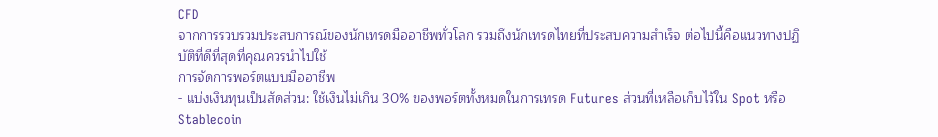CFD
จากการรวบรวมประสบการณ์ของนักเทรดมืออาชีพทั่วโลก รวมถึงนักเทรดไทยที่ประสบความสำเร็จ ต่อไปนี้คือแนวทางปฏิบัติที่ดีที่สุดที่คุณควรนำไปใช้
การจัดการพอร์ตแบบมืออาชีพ
- แบ่งเงินทุนเป็นสัดส่วน: ใช้เงินไม่เกิน 30% ของพอร์ตทั้งหมดในการเทรด Futures ส่วนที่เหลือเก็บไว้ใน Spot หรือ Stablecoin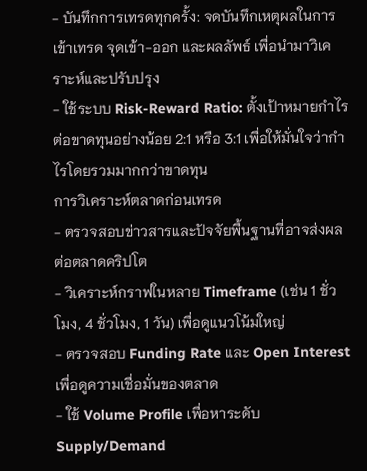- บันทึกการเทรดทุกครั้ง: จดบันทึกเหตุผลในการเข้าเทรด จุดเข้า-ออก และผลลัพธ์ เพื่อนำมาวิเคราะห์และปรับปรุง
- ใช้ระบบ Risk-Reward Ratio: ตั้งเป้าหมายกำไรต่อขาดทุนอย่างน้อย 2:1 หรือ 3:1 เพื่อให้มั่นใจว่ากำไรโดยรวมมากกว่าขาดทุน
การวิเคราะห์ตลาดก่อนเทรด
- ตรวจสอบข่าวสารและปัจจัยพื้นฐานที่อาจส่งผลต่อตลาดคริปโต
- วิเคราะห์กราฟในหลาย Timeframe (เช่น 1 ชั่วโมง, 4 ชั่วโมง, 1 วัน) เพื่อดูแนวโน้มใหญ่
- ตรวจสอบ Funding Rate และ Open Interest เพื่อดูความเชื่อมั่นของตลาด
- ใช้ Volume Profile เพื่อหาระดับ Supply/Demand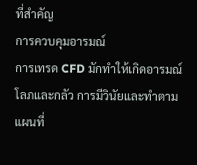ที่สำคัญ
การควบคุมอารมณ์
การเทรด CFD มักทำให้เกิดอารมณ์โลภและกลัว การมีวินัยและทำตามแผนที่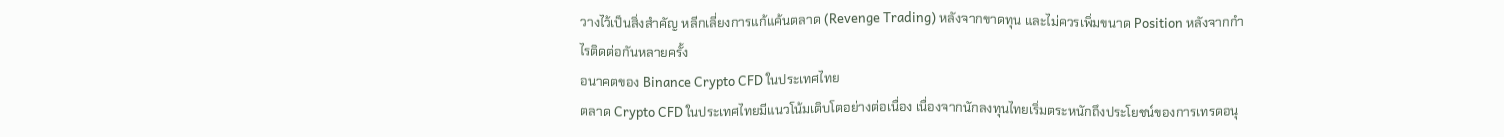วางไว้เป็นสิ่งสำคัญ หลีกเลี่ยงการแก้แค้นตลาด (Revenge Trading) หลังจากขาดทุน และไม่ควรเพิ่มขนาด Position หลังจากกำไรติดต่อกันหลายครั้ง
อนาคตของ Binance Crypto CFD ในประเทศไทย
ตลาด Crypto CFD ในประเทศไทยมีแนวโน้มเติบโตอย่างต่อเนื่อง เนื่องจากนักลงทุนไทยเริ่มตระหนักถึงประโยชน์ของการเทรดอนุ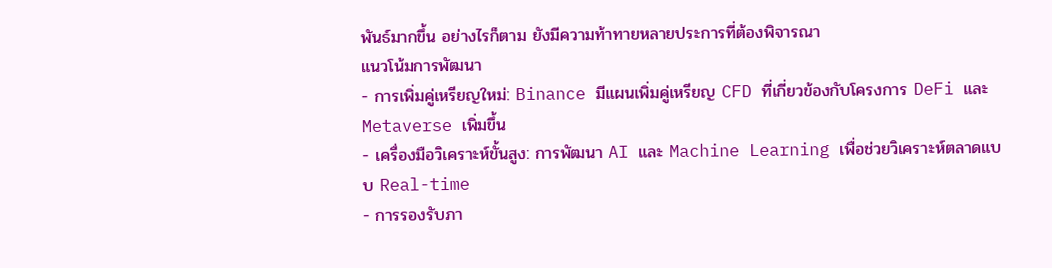พันธ์มากขึ้น อย่างไรก็ตาม ยังมีความท้าทายหลายประการที่ต้องพิจารณา
แนวโน้มการพัฒนา
- การเพิ่มคู่เหรียญใหม่: Binance มีแผนเพิ่มคู่เหรียญ CFD ที่เกี่ยวข้องกับโครงการ DeFi และ Metaverse เพิ่มขึ้น
- เครื่องมือวิเคราะห์ขั้นสูง: การพัฒนา AI และ Machine Learning เพื่อช่วยวิเคราะห์ตลาดแบบ Real-time
- การรองรับภา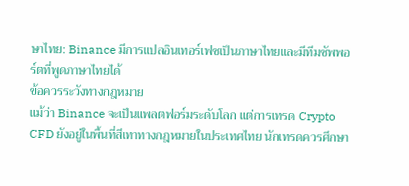ษาไทย: Binance มีการแปลอินเทอร์เฟซเป็นภาษาไทยและมีทีมซัพพอร์ตที่พูดภาษาไทยได้
ข้อควรระวังทางกฎหมาย
แม้ว่า Binance จะเป็นแพลตฟอร์มระดับโลก แต่การเทรด Crypto CFD ยังอยู่ในพื้นที่สีเทาทางกฎหมายในประเทศไทย นักเทรดควรศึกษา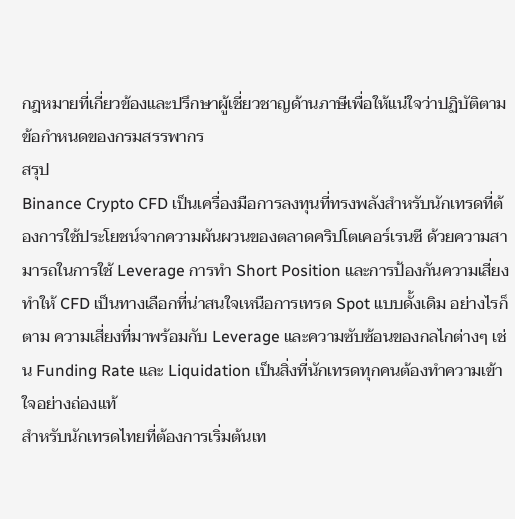กฎหมายที่เกี่ยวข้องและปรึกษาผู้เชี่ยวชาญด้านภาษีเพื่อให้แน่ใจว่าปฏิบัติตามข้อกำหนดของกรมสรรพากร
สรุป
Binance Crypto CFD เป็นเครื่องมือการลงทุนที่ทรงพลังสำหรับนักเทรดที่ต้องการใช้ประโยชน์จากความผันผวนของตลาดคริปโตเคอร์เรนซี ด้วยความสามารถในการใช้ Leverage การทำ Short Position และการป้องกันความเสี่ยง ทำให้ CFD เป็นทางเลือกที่น่าสนใจเหนือการเทรด Spot แบบดั้งเดิม อย่างไรก็ตาม ความเสี่ยงที่มาพร้อมกับ Leverage และความซับซ้อนของกลไกต่างๆ เช่น Funding Rate และ Liquidation เป็นสิ่งที่นักเทรดทุกคนต้องทำความเข้าใจอย่างถ่องแท้
สำหรับนักเทรดไทยที่ต้องการเริ่มต้นเท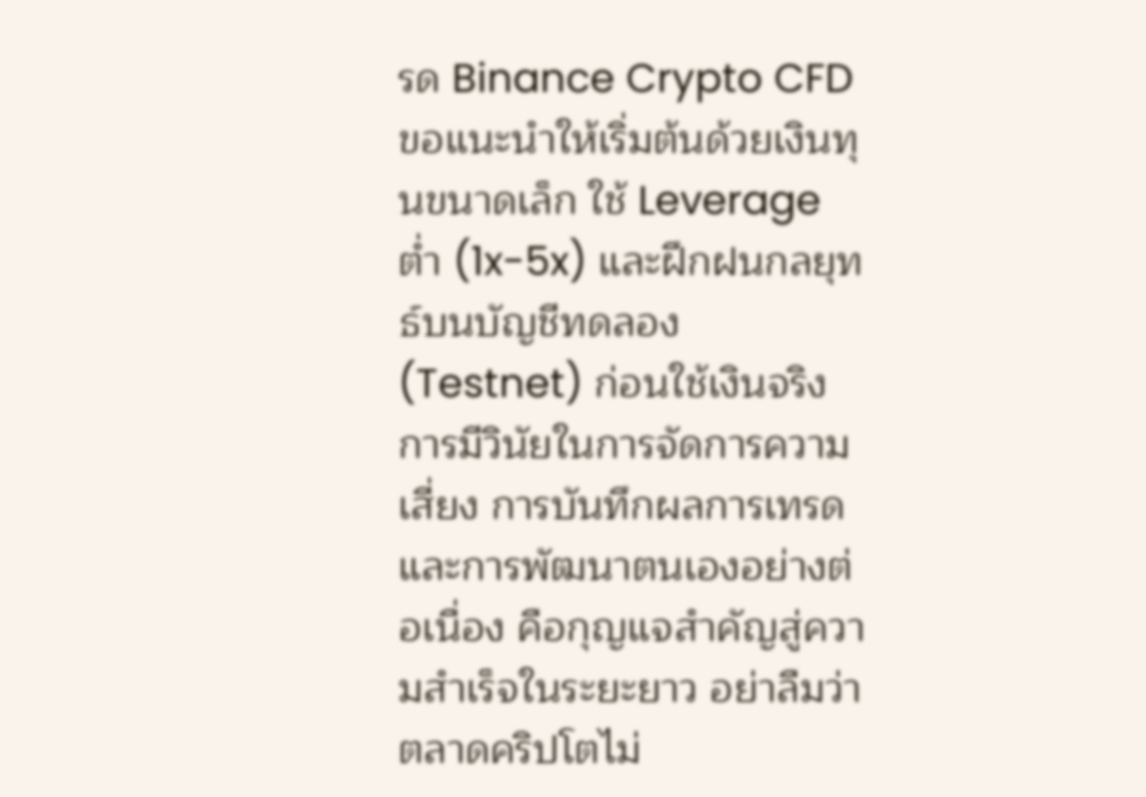รด Binance Crypto CFD ขอแนะนำให้เริ่มต้นด้วยเงินทุนขนาดเล็ก ใช้ Leverage ต่ำ (1x-5x) และฝึกฝนกลยุทธ์บนบัญชีทดลอง (Testnet) ก่อนใช้เงินจริง การมีวินัยในการจัดการความเสี่ยง การบันทึกผลการเทรด และการพัฒนาตนเองอย่างต่อเนื่อง คือกุญแจสำคัญสู่ความสำเร็จในระยะยาว อย่าลืมว่าตลาดคริปโตไม่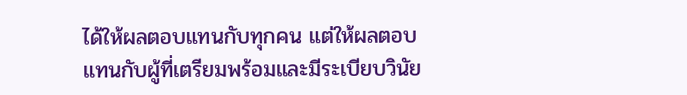ได้ให้ผลตอบแทนกับทุกคน แต่ให้ผลตอบแทนกับผู้ที่เตรียมพร้อมและมีระเบียบวินัย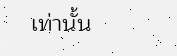เท่านั้น